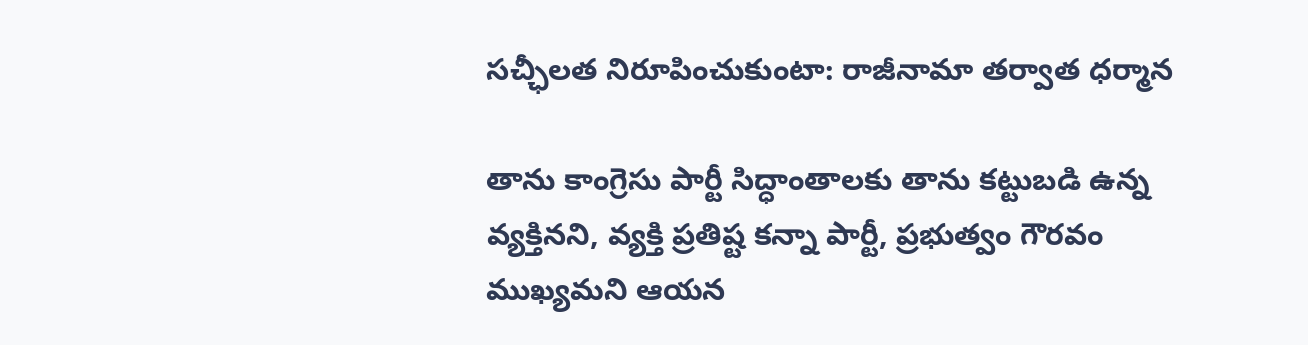సచ్ఛీలత నిరూపించుకుంటా: రాజీనామా తర్వాత ధర్మాన

తాను కాంగ్రెసు పార్టీ సిద్ధాంతాలకు తాను కట్టుబడి ఉన్న వ్యక్తినని, వ్యక్తి ప్రతిష్ట కన్నా పార్టీ, ప్రభుత్వం గౌరవం ముఖ్యమని ఆయన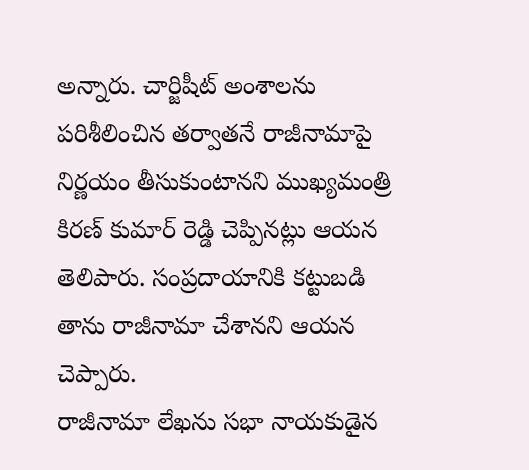అన్నారు. చార్జిషీట్ అంశాలను పరిశీలించిన తర్వాతనే రాజీనామాపై నిర్ణయం తీసుకుంటానని ముఖ్యమంత్రి కిరణ్ కుమార్ రెడ్డి చెప్పినట్లు ఆయన తెలిపారు. సంప్రదాయానికి కట్టుబడి తాను రాజీనామా చేశానని ఆయన చెప్పారు.
రాజీనామా లేఖను సభా నాయకుడైన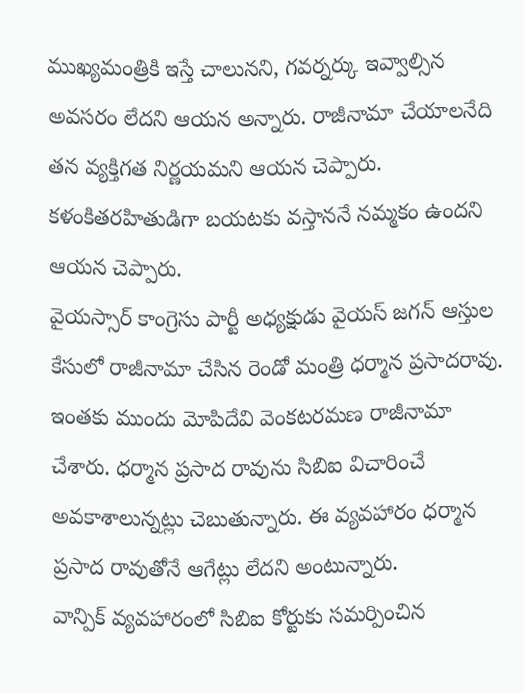ముఖ్యమంత్రికి ఇస్తే చాలునని, గవర్నర్కు ఇవ్వాల్సిన అవసరం లేదని ఆయన అన్నారు. రాజీనామా చేయాలనేది తన వ్యక్తిగత నిర్ణయమని ఆయన చెప్పారు. కళంకితరహితుడిగా బయటకు వస్తాననే నమ్మకం ఉందని ఆయన చెప్పారు.
వైయస్సార్ కాంగ్రెసు పార్టీ అధ్యక్షుడు వైయస్ జగన్ ఆస్తుల కేసులో రాజీనామా చేసిన రెండో మంత్రి ధర్మాన ప్రసాదరావు. ఇంతకు ముందు మోపిదేవి వెంకటరమణ రాజీనామా చేశారు. ధర్మాన ప్రసాద రావును సిబిఐ విచారించే అవకాశాలున్నట్లు చెబుతున్నారు. ఈ వ్యవహారం ధర్మాన ప్రసాద రావుతోనే ఆగేట్లు లేదని అంటున్నారు.
వాన్పిక్ వ్యవహారంలో సిబిఐ కోర్టుకు సమర్పించిన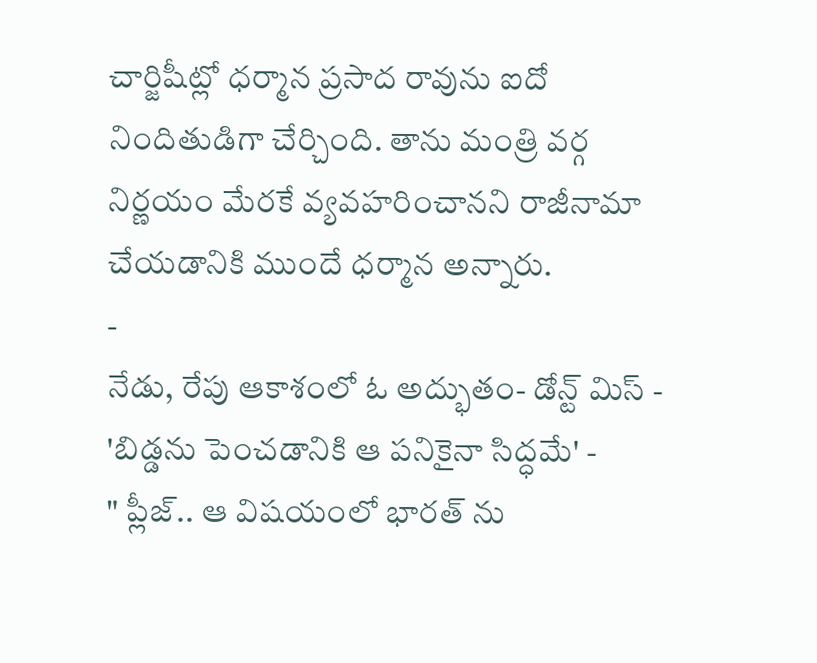చార్జిషీట్లో ధర్మాన ప్రసాద రావును ఐదో నిందితుడిగా చేర్చింది. తాను మంత్రి వర్గ నిర్ణయం మేరకే వ్యవహరించానని రాజీనామా చేయడానికి ముందే ధర్మాన అన్నారు.
-
నేడు, రేపు ఆకాశంలో ఓ అద్భుతం- డోన్ట్ మిస్ -
'బిడ్డను పెంచడానికి ఆ పనికైనా సిద్ధమే' -
" ప్లీజ్.. ఆ విషయంలో భారత్ ను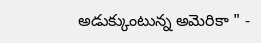అడుక్కుంటున్న అమెరికా " -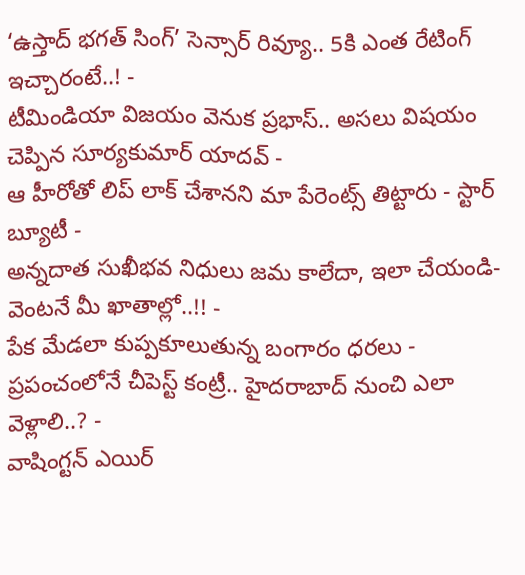‘ఉస్తాద్ భగత్ సింగ్’ సెన్సార్ రివ్యూ.. 5కి ఎంత రేటింగ్ ఇచ్చారంటే..! -
టీమిండియా విజయం వెనుక ప్రభాస్.. అసలు విషయం చెప్పిన సూర్యకుమార్ యాదవ్ -
ఆ హీరోతో లిప్ లాక్ చేశానని మా పేరెంట్స్ తిట్టారు - స్టార్ బ్యూటీ -
అన్నదాత సుఖీభవ నిధులు జమ కాలేదా, ఇలా చేయండి- వెంటనే మీ ఖాతాల్లో..!! -
పేక మేడలా కుప్పకూలుతున్న బంగారం ధరలు -
ప్రపంచంలోనే చీపెస్ట్ కంట్రీ.. హైదరాబాద్ నుంచి ఎలా వెళ్లాలి..? -
వాషింగ్టన్ ఎయిర్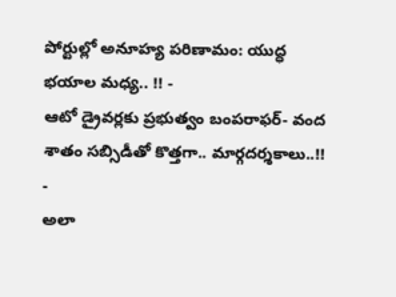పోర్టుల్లో అనూహ్య పరిణామం: యుద్ధ భయాల మధ్య.. !! -
ఆటో డ్రైవర్లకు ప్రభుత్వం బంపరాఫర్- వంద శాతం సబ్సిడీతో కొత్తగా.. మార్గదర్శకాలు..!! -
అలా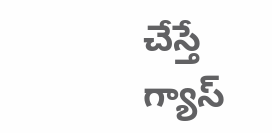చేస్తే గ్యాస్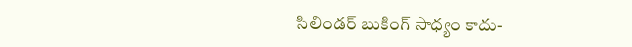సిలిండర్ బుకింగ్ సాధ్యం కాదు-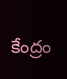కేంద్రం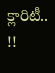క్లారిటీ.. !!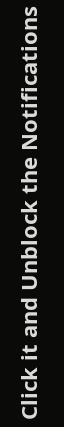Click it and Unblock the Notifications